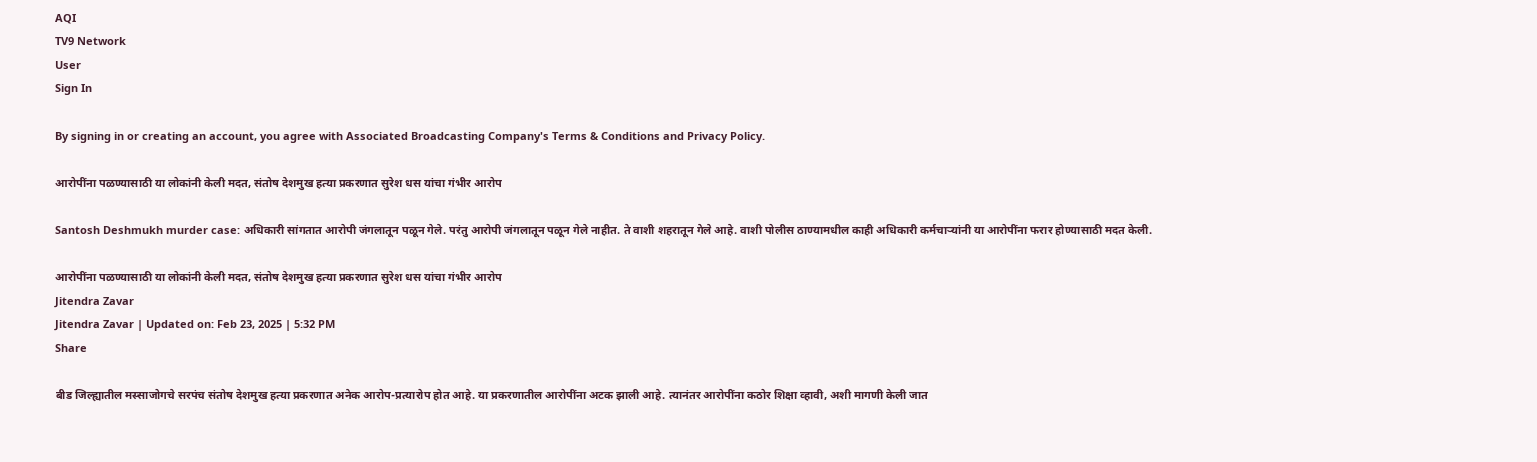AQI
TV9 Network
User
Sign In

By signing in or creating an account, you agree with Associated Broadcasting Company's Terms & Conditions and Privacy Policy.

आरोपींना पळण्यासाठी या लोकांनी केली मदत, संतोष देशमुख हत्या प्रकरणात सुरेश धस यांचा गंभीर आरोप

Santosh Deshmukh murder case: अधिकारी सांगतात आरोपी जंगलातून पळून गेले. परंतु आरोपी जंगलातून पळून गेले नाहीत. ते वाशी शहरातून गेले आहे. वाशी पोलीस ठाण्यामधील काही अधिकारी कर्मचाऱ्यांनी या आरोपींना फरार होण्यासाठी मदत केली.

आरोपींना पळण्यासाठी या लोकांनी केली मदत, संतोष देशमुख हत्या प्रकरणात सुरेश धस यांचा गंभीर आरोप
Jitendra Zavar
Jitendra Zavar | Updated on: Feb 23, 2025 | 5:32 PM
Share

बीड जिल्ह्यातील मस्साजोगचे सरपंच संतोष देशमुख हत्या प्रकरणात अनेक आरोप-प्रत्यारोप होत आहे. या प्रकरणातील आरोपींना अटक झाली आहे. त्यानंतर आरोपींना कठोर शिक्षा व्हावी, अशी मागणी केली जात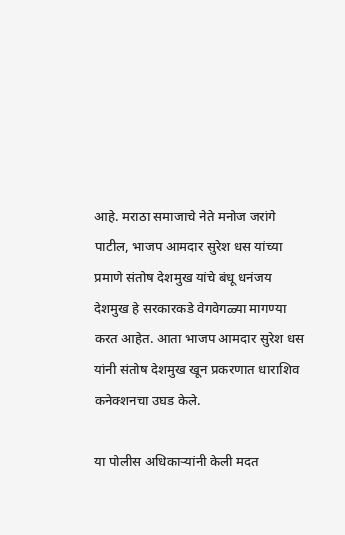आहे. मराठा समाजाचे नेते मनोज जरांगे पाटील, भाजप आमदार सुरेश धस यांच्या प्रमाणे संतोष देशमुख यांचे बंधू धनंजय देशमुख हे सरकारकडे वेगवेगळ्या मागण्या करत आहेत. आता भाजप आमदार सुरेश धस यांनी संतोष देशमुख खून प्रकरणात धाराशिव कनेक्शनचा उघड केले.

या पोलीस अधिकाऱ्यांनी केली मदत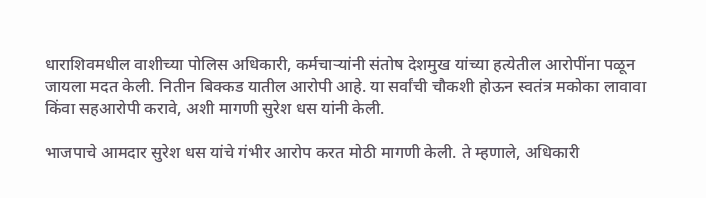धाराशिवमधील वाशीच्या पोलिस अधिकारी, कर्मचाऱ्यांनी संतोष देशमुख यांच्या हत्येतील आरोपींना पळून जायला मदत केली. नितीन बिक्कड यातील आरोपी आहे. या सर्वांची चौकशी होऊन स्वतंत्र मकोका लावावा किंवा सहआरोपी करावे, अशी मागणी सुरेश धस यांनी केली.

भाजपाचे आमदार सुरेश धस यांचे गंभीर आरोप करत मोठी मागणी केली. ते म्हणाले, अधिकारी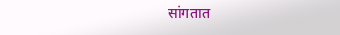सांगतात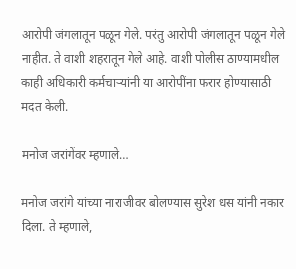आरोपी जंगलातून पळून गेले. परंतु आरोपी जंगलातून पळून गेले नाहीत. ते वाशी शहरातून गेले आहे. वाशी पोलीस ठाण्यामधील काही अधिकारी कर्मचाऱ्यांनी या आरोपींना फरार होण्यासाठी मदत केली.

मनोज जरांगेंवर म्हणाले…

मनोज जरांगे यांच्या नाराजीवर बोलण्यास सुरेश धस यांनी नकार दिला. ते म्हणाले,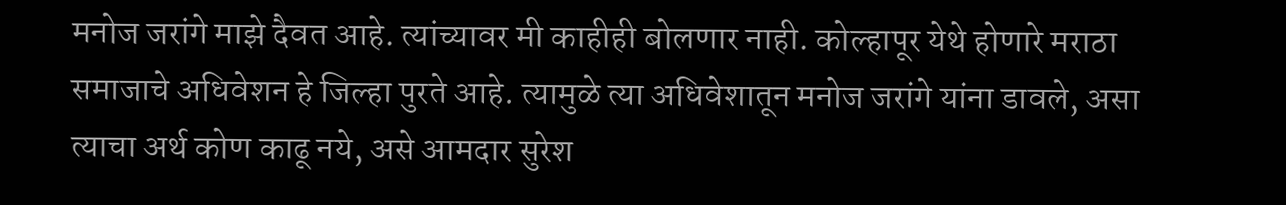मनोज जरांगे माझे दैवत आहे. त्यांच्यावर मी काहीही बोलणार नाही. कोल्हापूर येथे होणारे मराठा समाजाचे अधिवेशन हे जिल्हा पुरते आहे. त्यामुळे त्या अधिवेशातून मनोज जरांगे यांना डावले, असा त्याचा अर्थ कोण काढू नये, असे आमदार सुरेश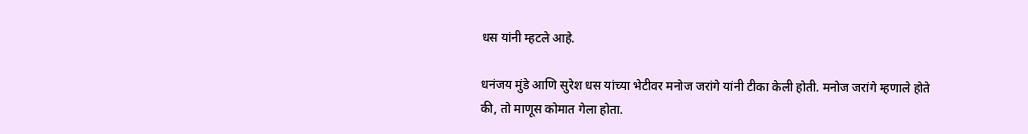धस यांनी म्हटले आहे.

धनंजय मुंडे आणि सुरेश धस यांच्या भेटीवर मनोज जरांगे यांनी टीका केली होती. मनोज जरांगे म्हणाले होते की, तो माणूस कोमात गेला होता.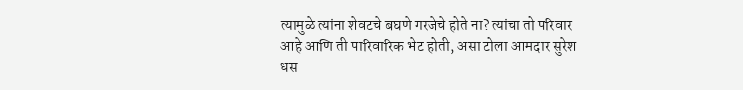त्यामुळे त्यांना शेवटचे बघणे गरजेचे होते ना? त्यांचा तो परिवार आहे आणि ती पारिवारिक भेट होती, असा टोला आमदार सुरेश धस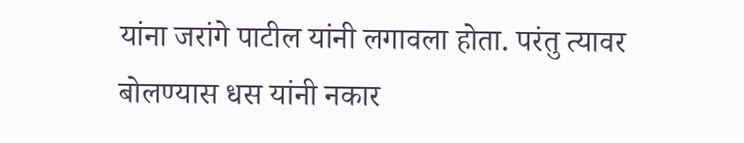यांना जरांगे पाटील यांनी लगावला होता. परंतु त्यावर बोलण्यास धस यांनी नकार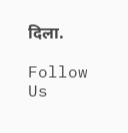दिला.

Follow Us